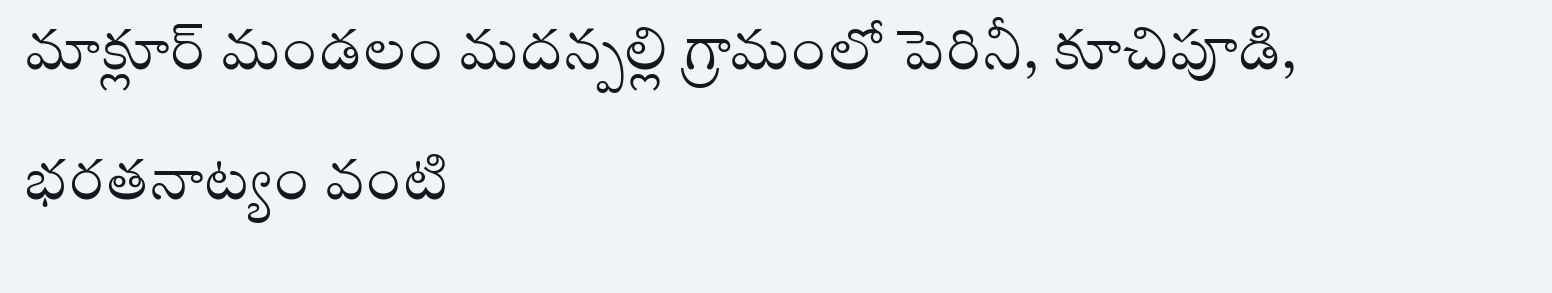మాక్లూర్ మండలం మదన్పల్లి గ్రామంలో పెరినీ, కూచిపూడి, భరతనాట్యం వంటి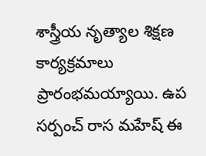శాస్త్రీయ నృత్యాల శిక్షణ కార్యక్రమాలు ప్రారంభమయ్యాయి. ఉప సర్పంచ్ రాస మహేష్ ఈ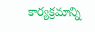కార్యక్రమాన్ని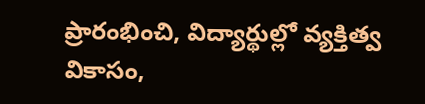ప్రారంభించి, విద్యార్థుల్లో వ్యక్తిత్వ వికాసం,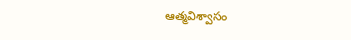ఆత్మవిశ్వాసం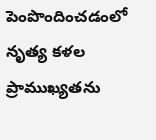పెంపొందించడంలో నృత్య కళల ప్రాముఖ్యతను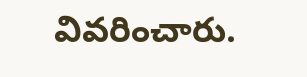వివరించారు.